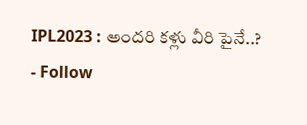IPL2023 : అందరి కళ్లు వీరి పైనే..?
- Follow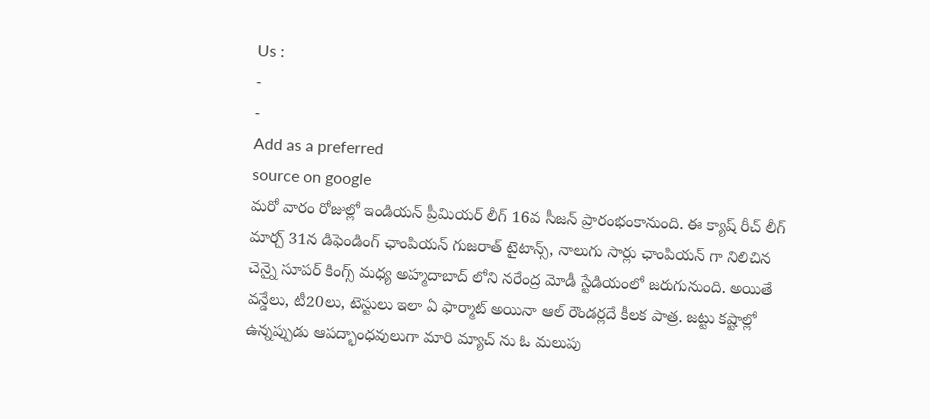Us :
-
-
Add as a preferred
source on google
మరో వారం రోజుల్లో ఇండియన్ ప్రీమియర్ లీగ్ 16వ సీజన్ ప్రారంభంకానుంది. ఈ క్యాష్ రీచ్ లీగ్ మార్చ్ 31న డిఫెండింగ్ ఛాంపియన్ గుజరాత్ టైటాన్స్, నాలుగు సార్లు ఛాంపియన్ గా నిలిచిన చెన్నై సూపర్ కింగ్స్ మధ్య అహ్మదాబాద్ లోని నరేంద్ర మోడీ స్టేడియంలో జరుగునుంది. అయితే వన్డేలు, టీ20లు, టెస్టులు ఇలా ఏ ఫార్మాట్ అయినా ఆల్ రౌండర్లదే కీలక పాత్ర. జట్టు కష్టాల్లో ఉన్నప్పుడు ఆపద్భాంధవులుగా మారి మ్యాచ్ ను ఓ మలుపు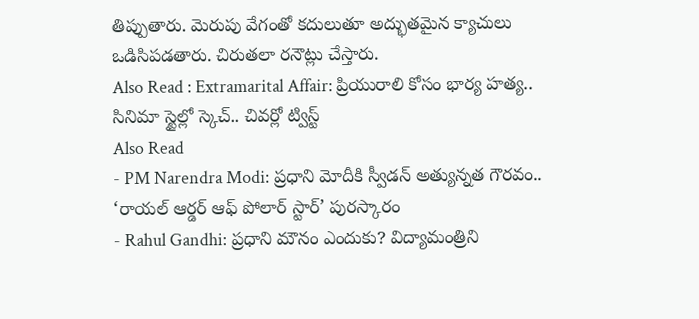తిప్పుతారు. మెరుపు వేగంతో కదులుతూ అద్భుతమైన క్యాచులు ఒడిసిపడతారు. చిరుతలా రనౌట్లు చేస్తారు.
Also Read : Extramarital Affair: ప్రియురాలి కోసం భార్య హత్య.. సినిమా స్టైల్లో స్కెచ్.. చివర్లో ట్విస్ట్
Also Read
- PM Narendra Modi: ప్రధాని మోదీకి స్వీడన్ అత్యున్నత గౌరవం.. ‘రాయల్ ఆర్డర్ ఆఫ్ పోలార్ స్టార్’ పురస్కారం
- Rahul Gandhi: ప్రధాని మౌనం ఎందుకు? విద్యామంత్రిని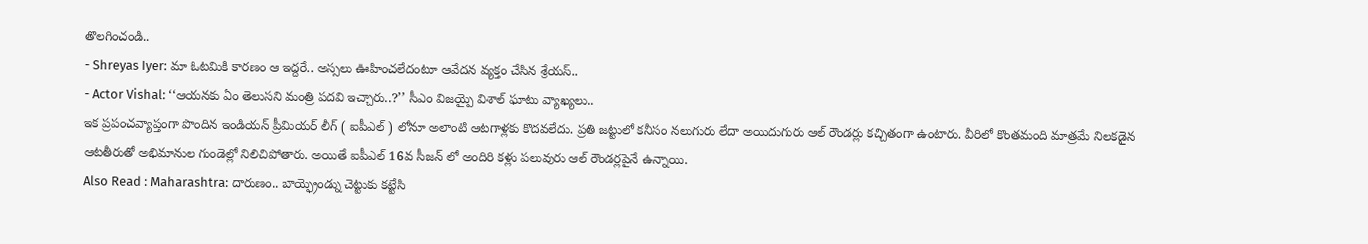తొలగించండి..
- Shreyas Iyer: మా ఓటమికి కారణం ఆ ఇద్దరే.. అస్సలు ఊహించలేదంటూ ఆవేదన వ్యక్తం చేసిన శ్రేయస్..
- Actor Vishal: ‘‘ఆయనకు ఏం తెలుసని మంత్రి పదవి ఇచ్చారు..?’’ సీఎం విజయ్పై విశాల్ ఘాటు వ్యాఖ్యలు..
ఇక ప్రపంచవ్యాప్తంగా పొందిన ఇండియన్ ప్రీమియర్ లీగ్ ( ఐపీఎల్ ) లోనూ అలాంటి ఆటగాళ్లకు కొదవలేదు. ప్రతి జట్టులో కనీసం నలుగురు లేదా అయిదుగురు ఆల్ రౌండర్లు కచ్చితంగా ఉంటారు. వీరిలో కొంతమంది మాత్రమే నిలకడైన ఆటతీరుతో అభిమానుల గుండెల్లో నిలిచిపోతారు. అయితే ఐపీఎల్ 16వ సీజన్ లో అందిరి కళ్లు పలువురు ఆల్ రౌండర్లపైనే ఉన్నాయి.
Also Read : Maharashtra: దారుణం.. బాయ్ఫ్రెండ్ను చెట్టుకు కట్టేసి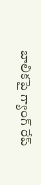బాలికపై గ్యాంగ్ రేప్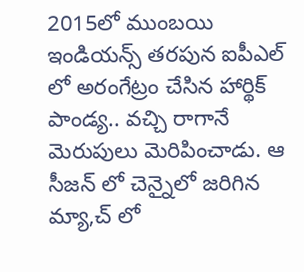2015లో ముంబయి ఇండియన్స్ తరపున ఐపీఎల్ లో అరంగేట్రం చేసిన హార్థిక్ పాండ్య.. వచ్చి రాగానే మెరుపులు మెరిపించాడు. ఆ సీజన్ లో చెన్నైలో జరిగిన మ్యా,చ్ లో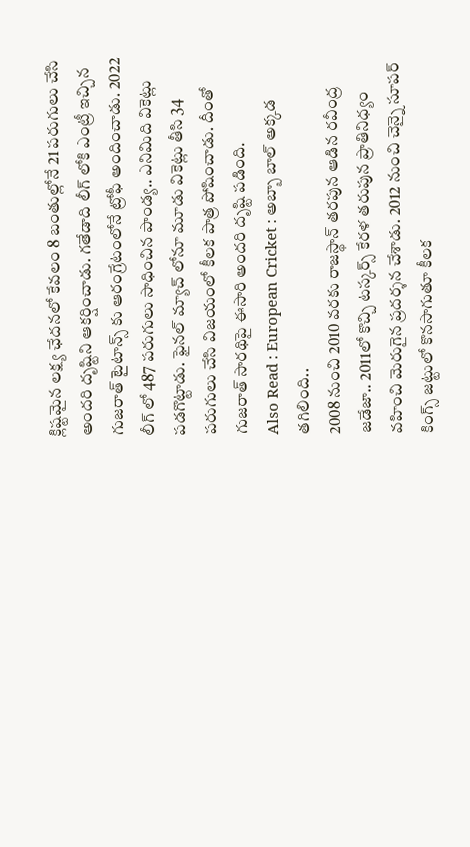క్లిష్టమైన లక్ష్య ఛేదనలో కేవలం 8 బంతుల్లోనే 21 పరుగులు చేసి అందరి దృష్టిని ఆకర్షించాడు. గతేడాది లీగ్ లోకి ఎంట్రీ ఇచ్చిన గుజరాత్ టైటాన్స్ కు ఆరంగ్రేటంలోనే ట్రోఫీ అందించాడు. 2022 లీగ్ లో 487 పరుగులు సాధించిన పాండ్య.. ఎనిమిది వికెట్లు పడగొట్టాడు. ఫైనల్ మ్యాచ్ లోనూ మూడు వికెట్లు తీసి 34 పరుగులు చేసి విజయంలో కీలక పాత్ర పోషించాడు. దీంతో గుజరాత్ సారథిపై ఈసారి అందరి దృష్టి పడింది.
Also Read : European Cricket : అబ్బా బాల్ అక్కడ తగిలింది..
2008 నుంచి 2010 వరకు రాజస్థాన్ తరపున ఆడిన రవీంద్ర జడేజా.. 2011లో కొచ్చి టస్కర్స్ కేరళ తరుపున ప్రాతినిధ్యం వహించి మెరుగైన ప్రదర్శన చేశాడు. 2012 నుంచి చెన్నై సూపర్ కింగ్స్ జట్టులో కొనసాగుతూ కీలక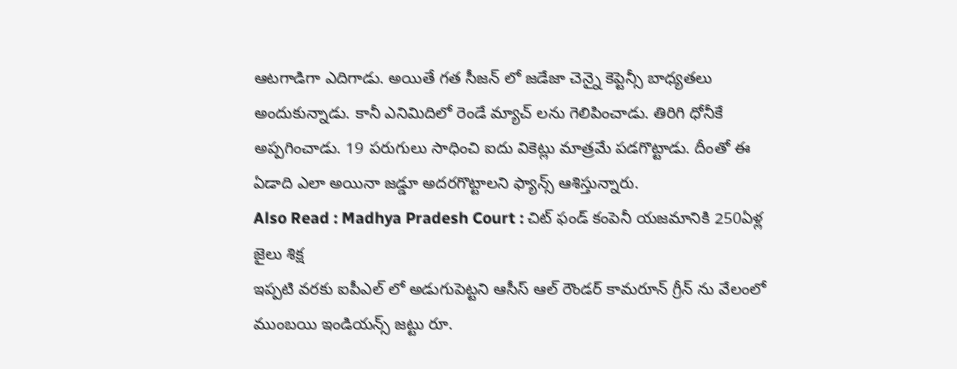ఆటగాడిగా ఎదిగాడు. అయితే గత సీజన్ లో జడేజా చెన్నై కెప్టెన్సీ బాధ్యతలు అందుకున్నాడు. కానీ ఎనిమిదిలో రెండే మ్యాచ్ లను గెలిపించాడు. తిరిగి ధోనీకే అప్పగించాడు. 19 పరుగులు సాధించి ఐదు వికెట్లు మాత్రమే పడగొట్టాడు. దీంతో ఈ ఏడాది ఎలా అయినా జడ్డూ అదరగొట్టాలని ఫ్యాన్స్ ఆశిస్తున్నారు.
Also Read : Madhya Pradesh Court : చిట్ ఫండ్ కంపెనీ యజమానికి 250ఏళ్ల జైలు శిక్ష
ఇప్పటి వరకు ఐపీఎల్ లో అడుగుపెట్టని ఆసీస్ ఆల్ రౌండర్ కామరూన్ గ్రీన్ ను వేలంలో ముంబయి ఇండియన్స్ జట్టు రూ.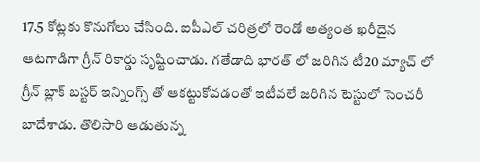17.5 కోట్లకు కొనుగోలు చేసింది. ఐపీఎల్ చరిత్రలో రెండో అత్యంత ఖరీదైన ఆటగాడిగా గ్రీన్ రికార్డు సృష్టించాడు. గతేడాది భారత్ లో జరిగిన టీ20 మ్యాచ్ లో గ్రీన్ బ్లాక్ బస్టర్ ఇన్నింగ్స్ తో ఆకట్టుకోవడంతో ఇటీవలే జరిగిన టెస్టులో సెంచరీ బాదేశాడు. తొలిసారి ఆడుతున్న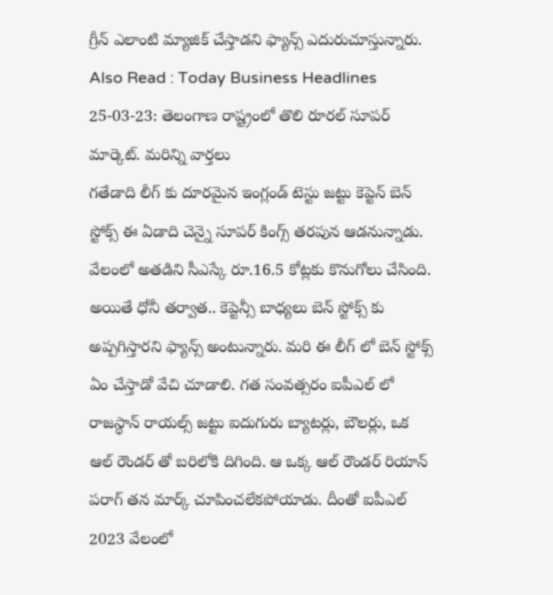గ్రీన్ ఎలాంటి మ్యాజిక్ చేస్తాడని ఫ్యాన్స్ ఎదురుచూస్తున్నారు.
Also Read : Today Business Headlines 25-03-23: తెలంగాణ రాష్ట్రంలో తొలి రూరల్ సూపర్ మార్కెట్. మరిన్ని వార్తలు
గతేడాది లీగ్ కు దూరమైన ఇంగ్లండ్ టెస్టు జట్టు కెప్టెన్ బెన్ స్టోక్స్ ఈ ఏడాది చెన్నై సూపర్ కింగ్స్ తరపున ఆడనున్నాడు. వేలంలో అతడిని సీఎస్కే రూ.16.5 కోట్లకు కొనుగోలు చేసింది. అయితే ధోనీ తర్వాత.. కెప్టెన్సీ బాధ్యలు బెన్ స్టోక్స్ కు అప్పగిస్తారని ఫ్యాన్స్ అంటున్నారు. మరి ఈ లీగ్ లో బెన్ స్టోక్స్ ఏం చేస్తాడో వేచి చూడాలి. గత సంవత్సరం ఐపీఎల్ లో రాజస్థాన్ రాయల్స్ జట్టు ఐదుగురు బ్యాటర్లు, బౌలర్లు, ఒక ఆల్ రౌండర్ తో బరిలోకి దిగింది. ఆ ఒక్క ఆల్ రౌండర్ రియాన్ పరాగ్ తన మార్క్ చూపించలేకపోయాడు. దీంతో ఐపీఎల్ 2023 వేలంలో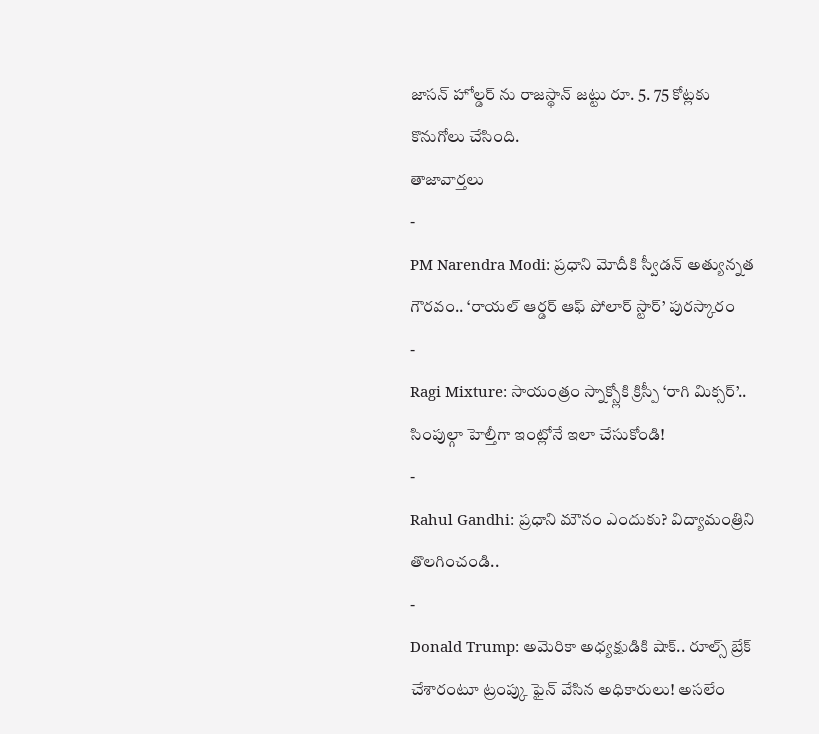జాసన్ హోల్డర్ ను రాజస్థాన్ జట్టు రూ. 5. 75 కోట్లకు కొనుగోలు చేసింది.
తాజావార్తలు
-
PM Narendra Modi: ప్రధాని మోదీకి స్వీడన్ అత్యున్నత గౌరవం.. ‘రాయల్ ఆర్డర్ ఆఫ్ పోలార్ స్టార్’ పురస్కారం
-
Ragi Mixture: సాయంత్రం స్నాక్స్లోకి క్రిస్పీ ‘రాగి మిక్సర్’.. సింపుల్గా హెల్తీగా ఇంట్లోనే ఇలా చేసుకోండి!
-
Rahul Gandhi: ప్రధాని మౌనం ఎందుకు? విద్యామంత్రిని తొలగించండి..
-
Donald Trump: అమెరికా అధ్యక్షుడికి షాక్.. రూల్స్ బ్రేక్ చేశారంటూ ట్రంప్కు ఫైన్ వేసిన అధికారులు! అసలేం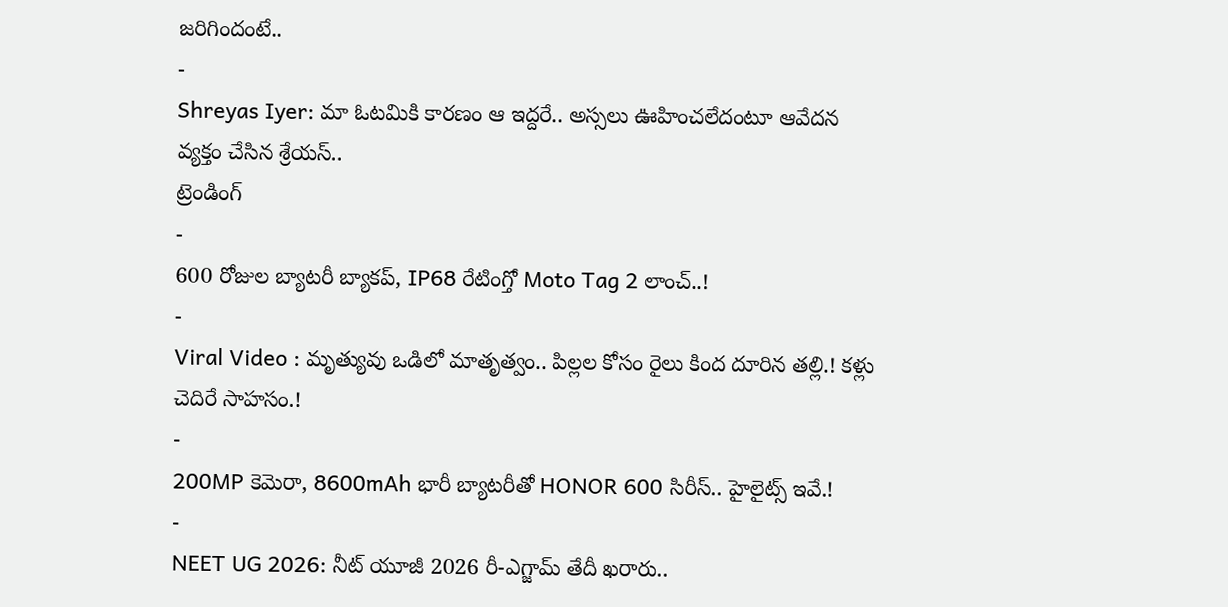జరిగిందంటే..
-
Shreyas Iyer: మా ఓటమికి కారణం ఆ ఇద్దరే.. అస్సలు ఊహించలేదంటూ ఆవేదన వ్యక్తం చేసిన శ్రేయస్..
ట్రెండింగ్
-
600 రోజుల బ్యాటరీ బ్యాకప్, IP68 రేటింగ్తో Moto Tag 2 లాంచ్..!
-
Viral Video : మృత్యువు ఒడిలో మాతృత్వం.. పిల్లల కోసం రైలు కింద దూరిన తల్లి.! కళ్లు చెదిరే సాహసం.!
-
200MP కెమెరా, 8600mAh భారీ బ్యాటరీతో HONOR 600 సిరీస్.. హైలైట్స్ ఇవే.!
-
NEET UG 2026: నీట్ యూజీ 2026 రీ-ఎగ్జామ్ తేదీ ఖరారు..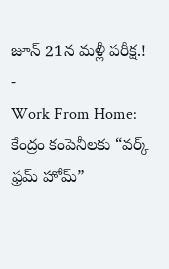జూన్ 21న మళ్లీ పరీక్ష.!
-
Work From Home: కేంద్రం కంపెనీలకు “వర్క్ ఫ్రమ్ హోమ్”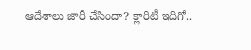ఆదేశాలు జారీ చేసిందా? క్లారిటీ ఇదిగో..